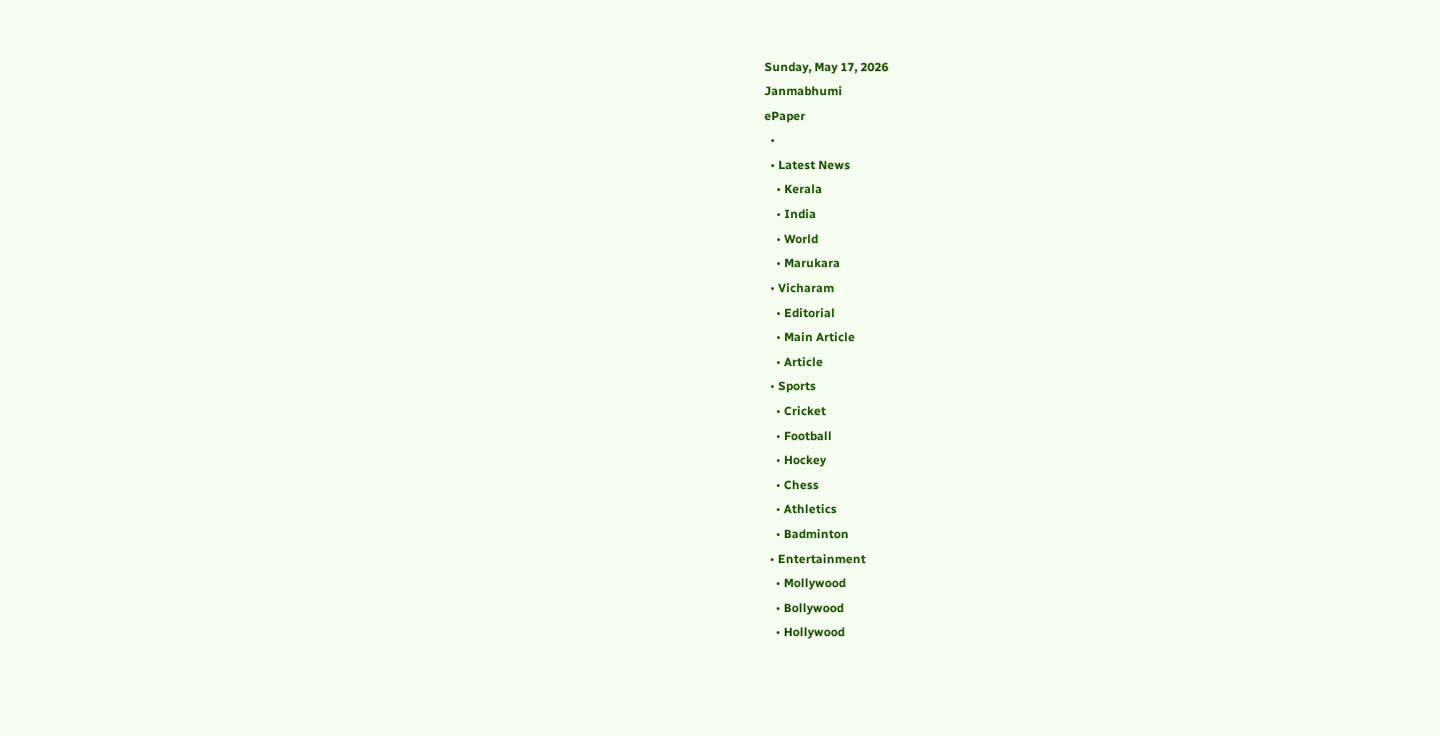Sunday, May 17, 2026
Janmabhumi
ePaper
  •
  • Latest News
    • Kerala
    • India
    • World
    • Marukara
  • Vicharam
    • Editorial
    • Main Article
    • Article
  • Sports
    • Cricket
    • Football
    • Hockey
    • Chess
    • Athletics
    • Badminton
  • Entertainment
    • Mollywood
    • Bollywood
    • Hollywood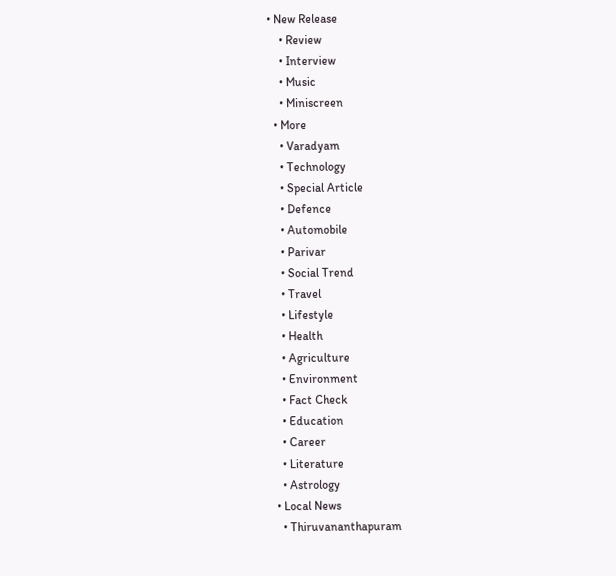• New Release
    • Review
    • Interview
    • Music
    • Miniscreen
  • More
    • Varadyam
    • Technology
    • Special Article
    • Defence
    • Automobile
    • Parivar
    • Social Trend
    • Travel
    • Lifestyle
    • Health
    • Agriculture
    • Environment
    • Fact Check
    • Education
    • Career
    • Literature
    • Astrology
  • Local News
    • Thiruvananthapuram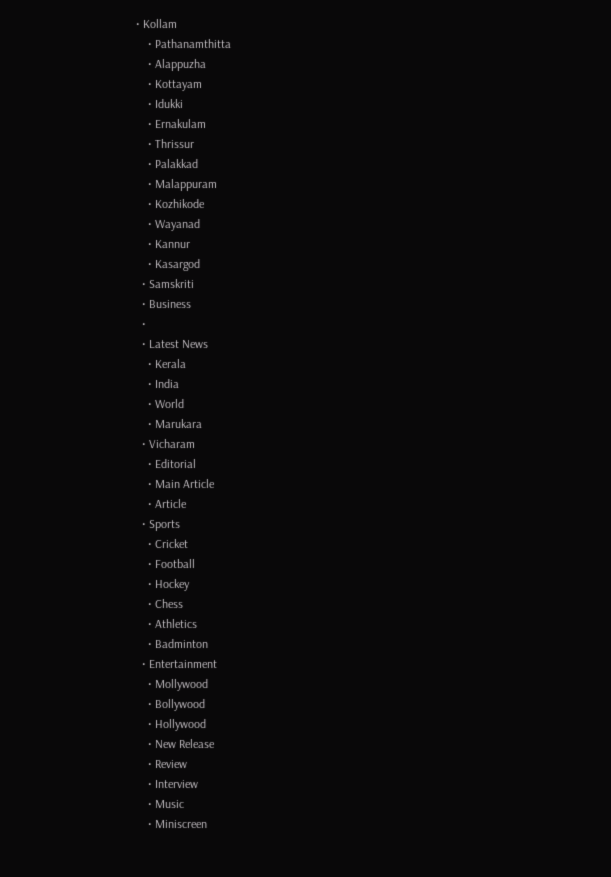• Kollam
    • Pathanamthitta
    • Alappuzha
    • Kottayam
    • Idukki
    • Ernakulam
    • Thrissur
    • Palakkad
    • Malappuram
    • Kozhikode
    • Wayanad
    • Kannur
    • Kasargod
  • Samskriti
  • Business
  •
  • Latest News
    • Kerala
    • India
    • World
    • Marukara
  • Vicharam
    • Editorial
    • Main Article
    • Article
  • Sports
    • Cricket
    • Football
    • Hockey
    • Chess
    • Athletics
    • Badminton
  • Entertainment
    • Mollywood
    • Bollywood
    • Hollywood
    • New Release
    • Review
    • Interview
    • Music
    • Miniscreen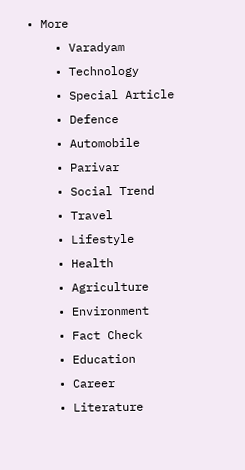• More
    • Varadyam
    • Technology
    • Special Article
    • Defence
    • Automobile
    • Parivar
    • Social Trend
    • Travel
    • Lifestyle
    • Health
    • Agriculture
    • Environment
    • Fact Check
    • Education
    • Career
    • Literature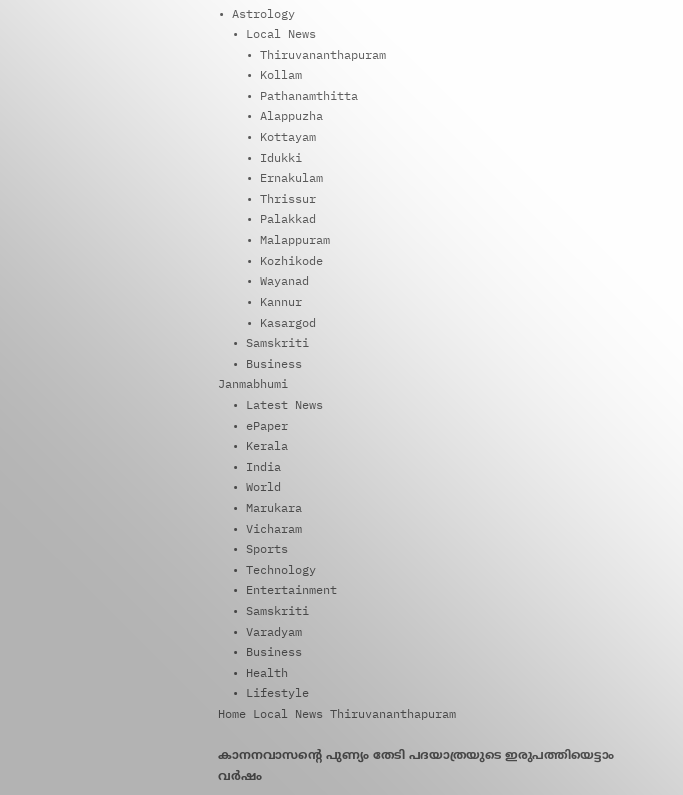• Astrology
  • Local News
    • Thiruvananthapuram
    • Kollam
    • Pathanamthitta
    • Alappuzha
    • Kottayam
    • Idukki
    • Ernakulam
    • Thrissur
    • Palakkad
    • Malappuram
    • Kozhikode
    • Wayanad
    • Kannur
    • Kasargod
  • Samskriti
  • Business
Janmabhumi
  • Latest News
  • ePaper
  • Kerala
  • India
  • World
  • Marukara
  • Vicharam
  • Sports
  • Technology
  • Entertainment
  • Samskriti
  • Varadyam
  • Business
  • Health
  • Lifestyle
Home Local News Thiruvananthapuram

കാനനവാസന്റെ പുണ്യം തേടി പദയാത്രയുടെ ഇരുപത്തിയെട്ടാം വര്‍ഷം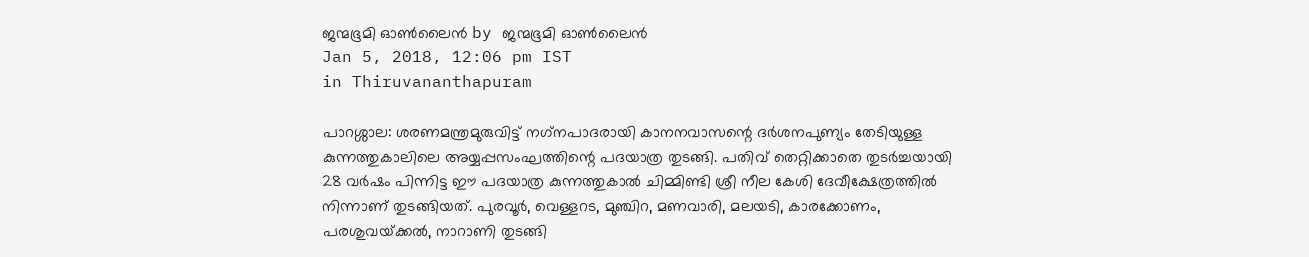ജന്മഭൂമി ഓണ്‍ലൈന്‍ by ജന്മഭൂമി ഓണ്‍ലൈന്‍
Jan 5, 2018, 12:06 pm IST
in Thiruvananthapuram

പാറശ്ശാല: ശരണമന്ത്രമുരുവിട്ട് നഗ്‌നപാദരായി കാനനവാസന്റെ ദര്‍ശനപുണ്യം തേടിയുള്ള കുന്നത്തുകാലിലെ അയ്യപ്പസംഘത്തിന്റെ പദയാത്ര തുടങ്ങി. പതിവ് തെറ്റിക്കാതെ തുടര്‍ച്ചയായി 28 വര്‍ഷം പിന്നിട്ട ഈ പദയാത്ര കുന്നത്തുകാല്‍ ചിമ്മിണ്ടി ശ്രീ നീല കേശി ദേവീക്ഷേത്രത്തില്‍ നിന്നാണ് തുടങ്ങിയത്. പുരവൂര്‍, വെള്ളറട, മുഞ്ചിറ, മണവാരി, മലയടി, കാരക്കോണം, പരശുവയ്‌ക്കല്‍, നാറാണി തുടങ്ങി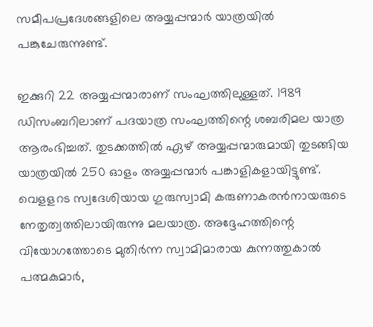സമീപപ്രദേശങ്ങളിലെ അയ്യപ്പന്മാര്‍ യാത്രയില്‍ പങ്കുചേരുന്നുണ്ട്.

ഇക്കുറി 22 അയ്യപ്പന്മാരാണ് സംഘത്തിലുള്ളത്. 1989 ഡിസംബറിലാണ് പദയാത്ര സംഘത്തിന്റെ ശബരിമല യാത്ര ആരംഭിച്ചത്. തുടക്കത്തില്‍ ഏഴ് അയ്യപ്പന്മാരുമായി തുടങ്ങിയ യാത്രയില്‍ 250 ഓളം അയ്യപ്പന്മാര്‍ പങ്കാളികളായിട്ടുണ്ട്. വെളളറട സ്വദേശിയായ ഗുരുസ്വാമി കരുണാകരന്‍നായരുടെ നേതൃത്വത്തിലായിരുന്നു മലയാത്ര. അദ്ദേഹത്തിന്റെ വിയോഗത്തോടെ മുതിര്‍ന്ന സ്വാമിമാരായ കുന്നത്തുകാല്‍ പത്മകുമാര്‍,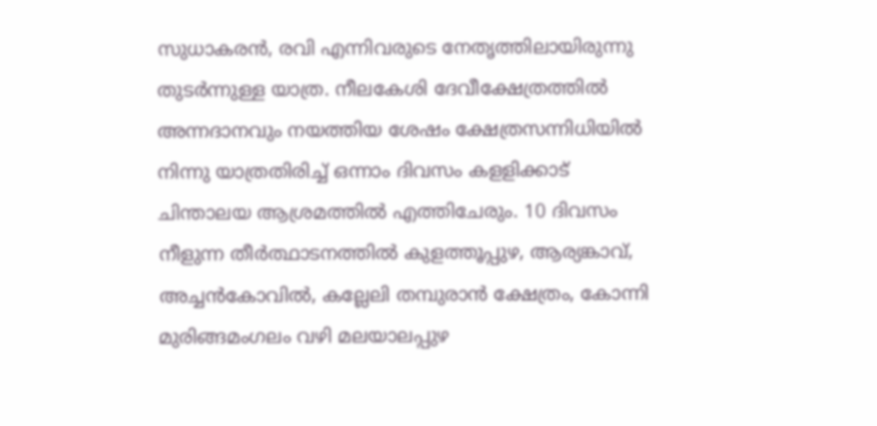സുധാകരന്‍, രവി എന്നിവരുടെ നേതൃത്തിലായിരുന്നു തുടര്‍ന്നുള്ള യാത്ര. നീലകേശി ദേവീക്ഷേത്രത്തില്‍ അന്നദാനവും നയത്തിയ ശേഷം ക്ഷേത്രസന്നിധിയില്‍ നിന്നു യാത്രതിരിച്ച് ഒന്നാം ദിവസം കളളിക്കാട് ചിന്താലയ ആശ്രമത്തില്‍ എത്തിചേരും. 10 ദിവസം നീളുന്ന തീര്‍ത്ഥാടനത്തില്‍ കുളത്തൂപ്പുഴ, ആര്യങ്കാവ്, അച്ചന്‍കോവില്‍, കല്ലേലി തമ്പുരാന്‍ ക്ഷേത്രം, കോന്നി മുരിങ്ങമംഗലം വഴി മലയാലപ്പുഴ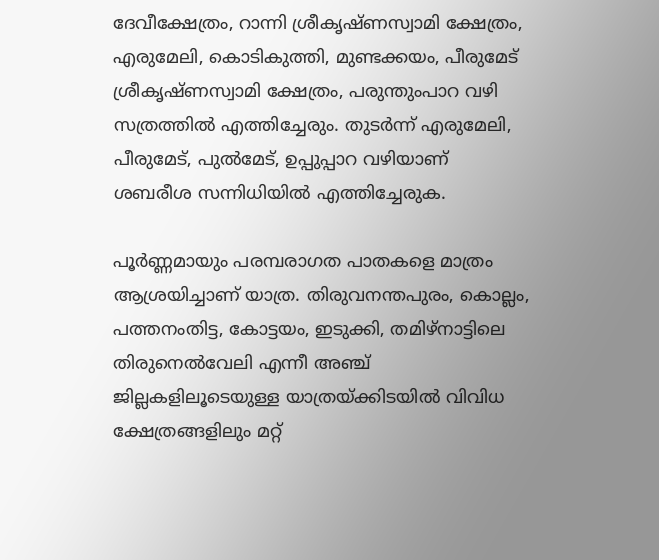ദേവീക്ഷേത്രം, റാന്നി ശ്രീകൃഷ്ണസ്വാമി ക്ഷേത്രം, എരുമേലി, കൊടികുത്തി, മുണ്ടക്കയം, പീരുമേട് ശ്രീകൃഷ്ണസ്വാമി ക്ഷേത്രം, പരുന്തുംപാറ വഴി സത്രത്തില്‍ എത്തിച്ചേരും. തുടര്‍ന്ന് എരുമേലി, പീരുമേട്, പുല്‍മേട്, ഉപ്പുപ്പാറ വഴിയാണ് ശബരീശ സന്നിധിയില്‍ എത്തിച്ചേരുക.

പൂര്‍ണ്ണമായും പരമ്പരാഗത പാതകളെ മാത്രം ആശ്രയിച്ചാണ് യാത്ര. തിരുവനന്തപുരം, കൊല്ലം, പത്തനംതിട്ട, കോട്ടയം, ഇടുക്കി, തമിഴ്‌നാട്ടിലെ തിരുനെല്‍വേലി എന്നീ അഞ്ച് ജില്ലകളിലൂടെയുള്ള യാത്രയ്‌ക്കിടയില്‍ വിവിധ ക്ഷേത്രങ്ങളിലും മറ്റ്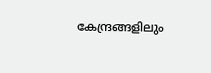കേന്ദ്രങ്ങളിലും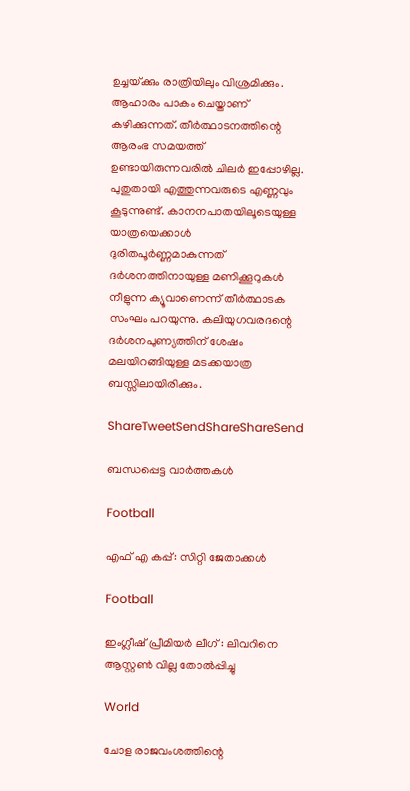ഉച്ചയ്‌ക്കും രാത്രിയിലും വിശ്രമിക്കും. ആഹാരം പാകം ചെയ്താണ് കഴിക്കുന്നത്. തീര്‍ത്ഥാടനത്തിന്റെ ആരംഭ സമയത്ത് ഉണ്ടായിരുന്നവരില്‍ ചിലര്‍ ഇപ്പോഴില്ല. പുതുതായി എത്തുന്നവരുടെ എണ്ണവും കൂടുന്നുണ്ട്. കാനനപാതയിലൂടെയുള്ള യാത്രയെക്കാള്‍ ദുരിതപൂര്‍ണ്ണമാകുന്നത് ദര്‍ശനത്തിനായുള്ള മണിക്കൂറുകള്‍ നീളുന്ന ക്യൂവാണെന്ന് തീര്‍ത്ഥാടക സംഘം പറയുന്നു. കലിയുഗവരദന്റെ ദര്‍ശനപുണ്യത്തിന് ശേഷം മലയിറങ്ങിയുള്ള മടക്കയാത്ര ബസ്സിലായിരിക്കും.

ShareTweetSendShareShareSend

ബന്ധപ്പെട്ട വാര്‍ത്തകള്‍

Football

എഫ് എ കപ്പ്: സിറ്റി ജേതാക്കള്‍

Football

ഇംഗ്ലീഷ് പ്രീമിയര്‍ ലീഗ് : ലിവറിനെ ആസ്റ്റണ്‍ വില്ല തോല്‍പ്പിച്ചു

World

ചോള രാജവംശത്തിന്റെ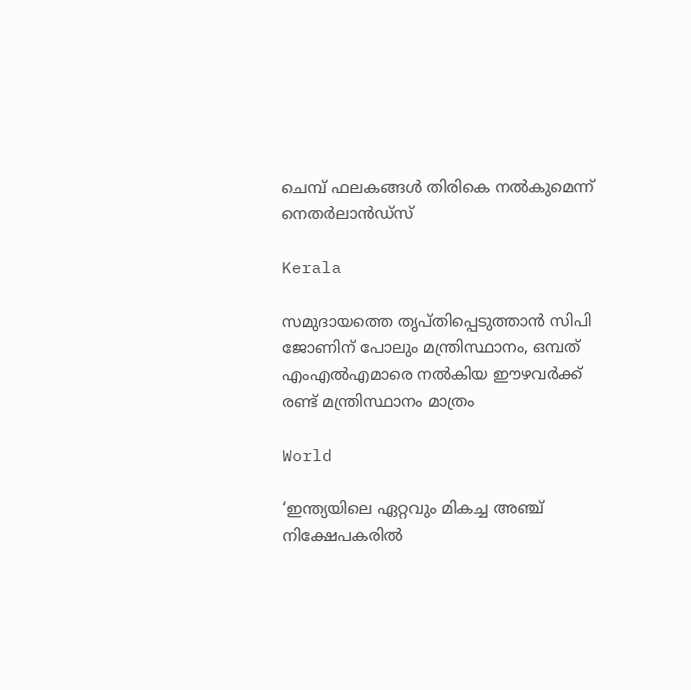ചെമ്പ് ഫലകങ്ങൾ തിരികെ നൽകുമെന്ന് നെതർലാൻഡ്‌സ്

Kerala

സമുദായത്തെ തൃപ്തിപ്പെടുത്താന്‍ സിപി ജോണിന് പോലും മന്ത്രിസ്ഥാനം, ഒമ്പത് എംഎല്‍എമാരെ നല്‍കിയ ഈഴവര്‍ക്ക് രണ്ട് മന്ത്രിസ്ഥാനം മാത്രം

World

‘ഇന്ത്യയിലെ ഏറ്റവും മികച്ച അഞ്ച് നിക്ഷേപകരിൽ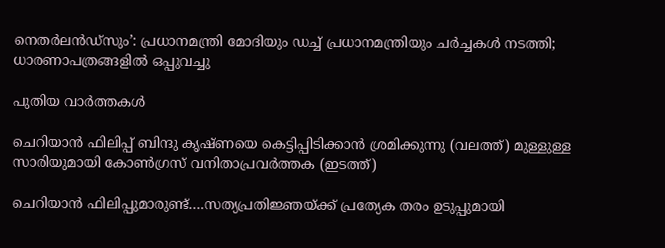നെതർലൻഡ്‌സും’: പ്രധാനമന്ത്രി മോദിയും ഡച്ച് പ്രധാനമന്ത്രിയും ചർച്ചകൾ നടത്തി; ധാരണാപത്രങ്ങളിൽ ഒപ്പുവച്ചു

പുതിയ വാര്‍ത്തകള്‍

ചെറിയാന്‍ ഫിലിപ്പ് ബിന്ദു കൃഷ്ണയെ കെട്ടിപ്പിടിക്കാന്‍ ശ്രമിക്കുന്നു (വലത്ത്) മുള്ളുള്ള സാരിയുമായി കോണ്‍ഗ്രസ് വനിതാപ്രവര്‍ത്തക (ഇടത്ത്)

ചെറിയാന്‍ ഫിലിപ്പുമാരുണ്ട്….സത്യപ്രതിജ്ഞയ്‌ക്ക് പ്രത്യേക തരം ഉടുപ്പുമായി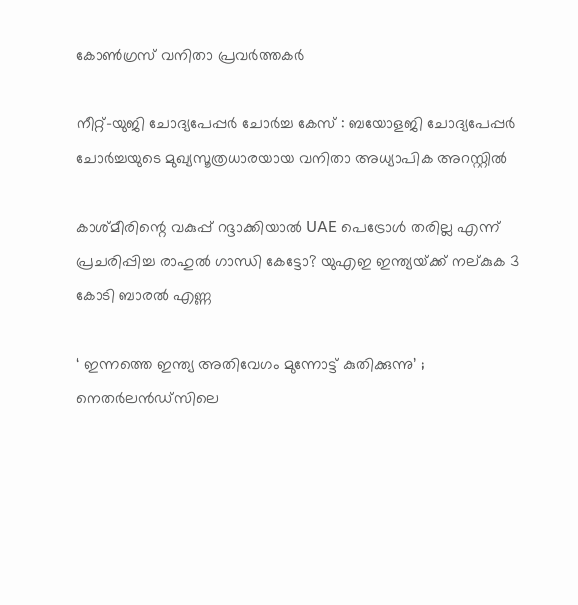കോണ്‍ഗ്രസ് വനിതാ പ്രവര്‍ത്തകര്‍

നീറ്റ്-യുജി ചോദ്യപേപ്പർ ചോർച്ച കേസ് : ബയോളജി ചോദ്യപേപ്പർ ചോർച്ചയുടെ മുഖ്യസൂത്രധാരയായ വനിതാ അധ്യാപിക അറസ്റ്റിൽ

കാശ്മീരിന്റെ വകുപ്പ് റദ്ദാക്കിയാൽ UAE പെട്രോൾ തരില്ല എന്ന് പ്രചരിപ്പിച്ച രാഹുല്‍ ഗാന്ധി കേട്ടോ? യുഎഇ ഇന്ത്യയ്‌ക്ക് നല്കുക 3 കോടി ബാരൽ എണ്ണ

‘ ഇന്നത്തെ ഇന്ത്യ അതിവേഗം മുന്നോട്ട് കുതിക്കുന്നു’ ; നെതർലൻഡ്‌സിലെ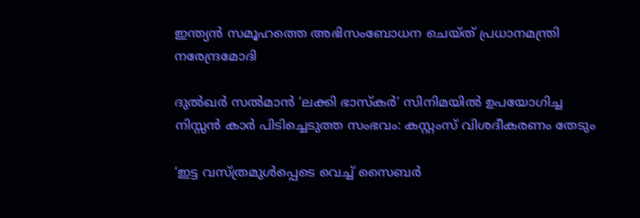ഇന്ത്യൻ സമൂഹത്തെ അഭിസംബോധന ചെയ്ത് പ്രധാനമന്ത്രി നരേന്ദ്രമോദി

ദുല്‍ഖര്‍ സല്‍മാന്‍ ‘ലക്കി ഭാസ്കര്‍’ സിനിമയില്‍ ഉപയോഗിച്ച നിസ്സന്‍ കാര്‍ പിടിച്ചെടുത്ത സംഭവം: കസ്റ്റംസ് വിശദീകരണം തേടും

‘ഇട്ട വസ്ത്രമുൾപ്പെടെ വെച്ച് സൈബർ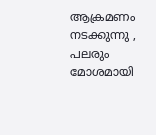ആക്രമണം നടക്കുന്നു , പലരും മോശമായി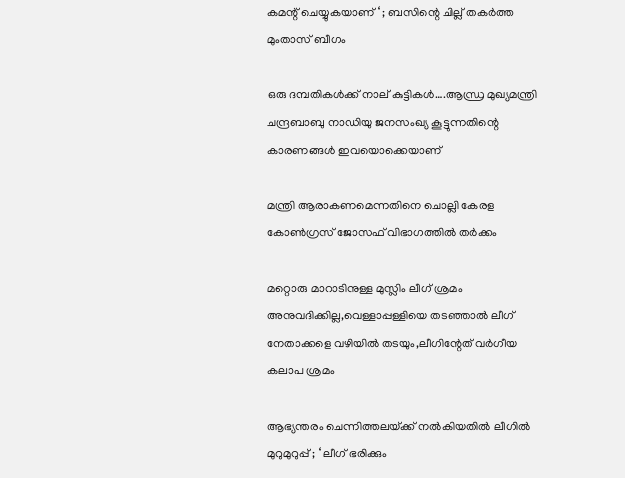കമന്റ് ചെയ്യുകയാണ് ‘ ; ബസിന്റെ ചില്ല് തകർത്ത മുംതാസ് ബീഗം

ഒരു ദമ്പതികള്‍ക്ക് നാല് കുട്ടികള്‍….ആന്ധ്ര മുഖ്യമന്ത്രി ചന്ദ്രബാബു നാഡിയു ജനസംഖ്യ കൂട്ടുന്നതിന്റെ കാരണങ്ങള്‍ ഇവയൊക്കെയാണ്

മന്ത്രി ആരാകണമെന്നതിനെ ചൊല്ലി കേരള കോണ്‍ഗ്രസ് ജോസഫ് വിഭാഗത്തില്‍ തര്‍ക്കം

മറ്റൊരു മാറാടിനുള്ള മുസ്ലിം ലീഗ് ശ്രമം അനുവദിക്കില്ല,വെള്ളാപ്പള്ളിയെ തടഞ്ഞാല്‍ ലീഗ് നേതാക്കളെ വഴിയില്‍ തടയും,ലീഗിന്റേത് വര്‍ഗീയ കലാപ ശ്രമം

ആഭ്യന്തരം ചെന്നിത്തലയ്‌ക്ക് നൽകിയതിൽ ലീഗിൽ മുറുമുറുപ്പ് ; ‘ ലീഗ് ഭരിക്കും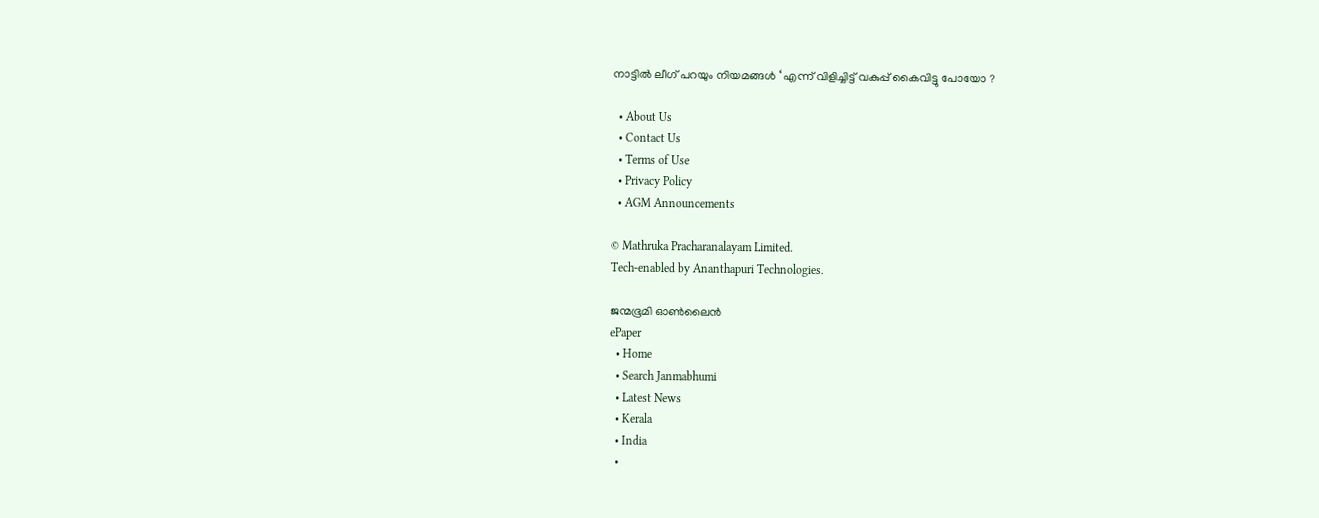നാട്ടിൽ ലീഗ് പറയും നിയമങ്ങൾ ‘ എന്ന് വിളിച്ചിട്ട് വകുപ്പ് കൈവിട്ടു പോയോ ?

  • About Us
  • Contact Us
  • Terms of Use
  • Privacy Policy
  • AGM Announcements

© Mathruka Pracharanalayam Limited.
Tech-enabled by Ananthapuri Technologies.

ജന്മഭൂമി ഓണ്‍ലൈന്‍
ePaper
  • Home
  • Search Janmabhumi
  • Latest News
  • Kerala
  • India
  •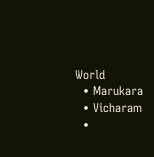World
  • Marukara
  • Vicharam
  •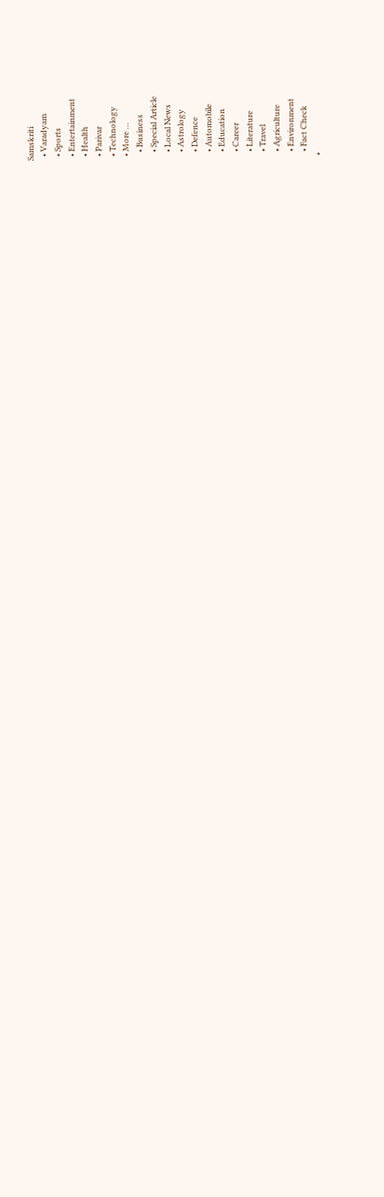Samskriti
  • Varadyam
  • Sports
  • Entertainment
  • Health
  • Parivar
  • Technology
  • More …
    • Business
    • Special Article
    • Local News
    • Astrology
    • Defence
    • Automobile
    • Education
    • Career
    • Literature
    • Travel
    • Agriculture
    • Environment
    • Fact Check
  •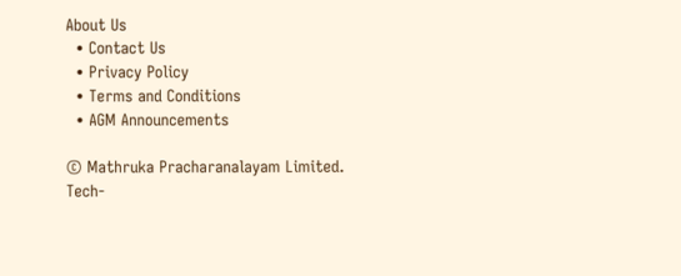About Us
  • Contact Us
  • Privacy Policy
  • Terms and Conditions
  • AGM Announcements

© Mathruka Pracharanalayam Limited.
Tech-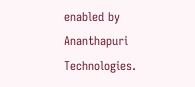enabled by Ananthapuri Technologies.